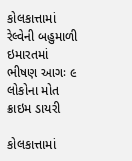કોલકાત્તામાં રેલ્વેની બહુમાળી ઇમારતમાં ભીષણ આગઃ ૯ લોકોના મોત
ક્રાઇમ ડાયરી

કોલકાત્તામાં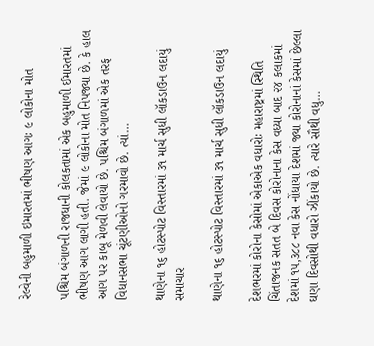રેલ્વેની બહુમાળી ઇમારતમાં ભીષણ આગઃ ૯ લોકોના મોત

પશ્ચિમ બંગાળની રાજધાની કોલકતામાં એક બહુમાળી ઈમારતમાં ભીષણ આગ લાગી હતી. જેમાં ૯ લોકોના મોત નિપજ્યા છે. કે હાલ આગ પર કાબૂ મેળવી લેવાયો છે. પશ્ચિમ બંગાળમાં એક તરફ વિધાનસભા ચૂંટણીઓનો ગરમાવો છે. ત્યાં…

થાણેના ૧૬ હોટસ્પોટ વિસ્તારમાં ૩૧ માર્ચ સુધી લૉકડાઉન લદાયું
સમાચાર

થાણેના ૧૬ હોટસ્પોટ વિસ્તારમાં ૩૧ માર્ચ સુધી લૉકડાઉન લદાયું

દેશભરમાં કોરોના કેસોમાં એકાએક વધારોઃ મહારાષ્ટ્રમાં સ્થિતિ ચિંતાજનક સતત બે દિવસ કોરોનાના કેસ વધ્યા બાદ ૨૪ કલાકમાં દેશમાં ૧૫,૩૮૮ નવા કેસ નોંધાયા દેશમાં જ્યા કોરોનાનાં કેસમાં છેલ્લા ઘણા દિવસોથી વધારો ઝીંકાયો છે. ત્યારે સૌથી વધુ…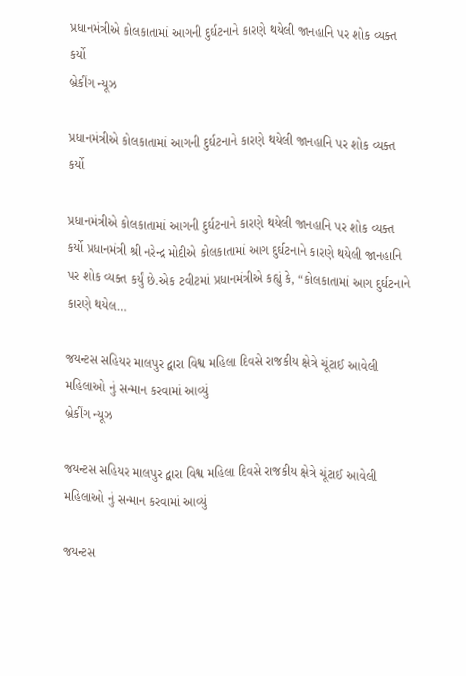પ્રધાનમંત્રીએ કોલકાતામાં આગની દુર્ઘટનાને કારણે થયેલી જાનહાનિ પર શોક વ્યક્ત કર્યો
બ્રેકીંગ ન્યૂઝ

પ્રધાનમંત્રીએ કોલકાતામાં આગની દુર્ઘટનાને કારણે થયેલી જાનહાનિ પર શોક વ્યક્ત કર્યો

પ્રધાનમંત્રીએ કોલકાતામાં આગની દુર્ઘટનાને કારણે થયેલી જાનહાનિ પર શોક વ્યક્ત કર્યો પ્રધાનમંત્રી શ્રી નરેન્દ્ર મોદીએ કોલકાતામાં આગ દુર્ઘટનાને કારણે થયેલી જાનહાનિ પર શોક વ્યક્ત કર્યું છે.એક ટવીટમાં પ્રધાનમંત્રીએ કહ્યું કે, “કોલકાતામાં આગ દુર્ઘટનાને કારણે થયેલ…

જયન્ટસ સહિયર માલપુર દ્વારા વિશ્વ મહિલા દિવસે રાજકીય ક્ષેત્રે ચૂંટાઈ આવેલી મહિલાઓ નું સન્માન કરવામાં આવ્યું
બ્રેકીંગ ન્યૂઝ

જયન્ટસ સહિયર માલપુર દ્વારા વિશ્વ મહિલા દિવસે રાજકીય ક્ષેત્રે ચૂંટાઈ આવેલી મહિલાઓ નું સન્માન કરવામાં આવ્યું

જયન્ટસ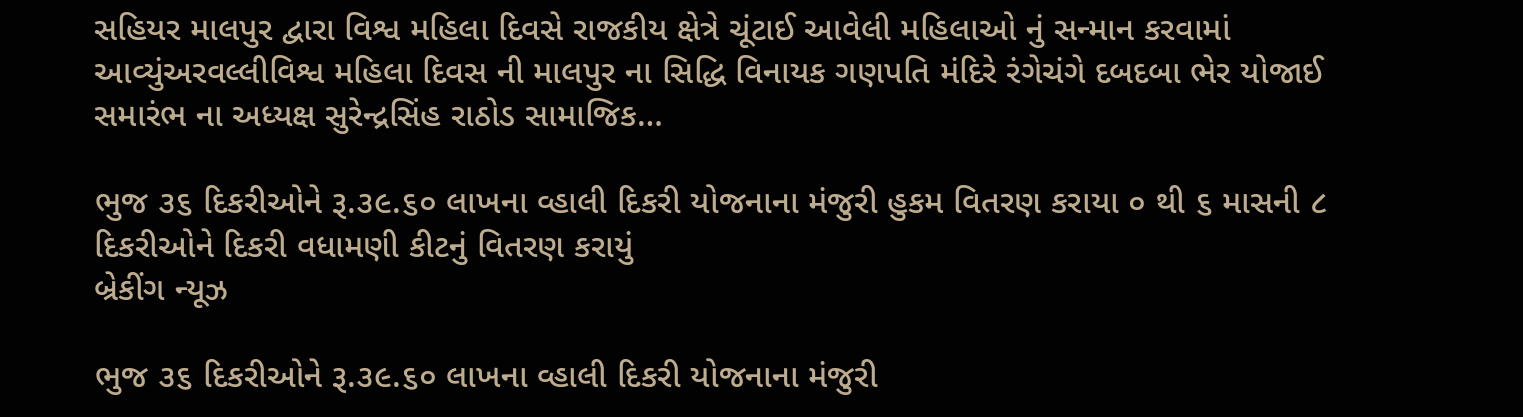સહિયર માલપુર દ્વારા વિશ્વ મહિલા દિવસે રાજકીય ક્ષેત્રે ચૂંટાઈ આવેલી મહિલાઓ નું સન્માન કરવામાં આવ્યુંઅરવલ્લીવિશ્વ મહિલા દિવસ ની માલપુર ના સિદ્ધિ વિનાયક ગણપતિ મંદિરે રંગેચંગે દબદબા ભેર યોજાઈ સમારંભ ના અધ્યક્ષ સુરેન્દ્રસિંહ રાઠોડ સામાજિક…

ભુજ ૩૬ દિકરીઓને રૂ.૩૯.૬૦ લાખના વ્હાલી દિકરી યોજનાના મંજુરી હુકમ વિતરણ કરાયા ૦ થી ૬ માસની ૮ દિકરીઓને દિકરી વધામણી કીટનું વિતરણ કરાયું
બ્રેકીંગ ન્યૂઝ

ભુજ ૩૬ દિકરીઓને રૂ.૩૯.૬૦ લાખના વ્હાલી દિકરી યોજનાના મંજુરી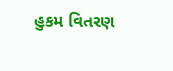હુકમ વિતરણ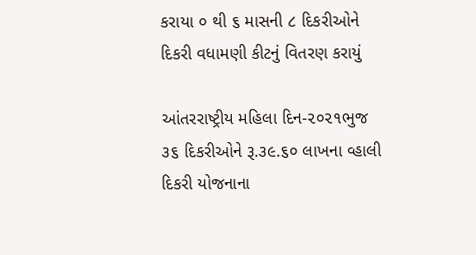કરાયા ૦ થી ૬ માસની ૮ દિકરીઓને દિકરી વધામણી કીટનું વિતરણ કરાયું

આંતરરાષ્ટ્રીય મહિલા દિન-૨૦૨૧ભુજ ૩૬ દિકરીઓને રૂ.૩૯.૬૦ લાખના વ્હાલી દિકરી યોજનાના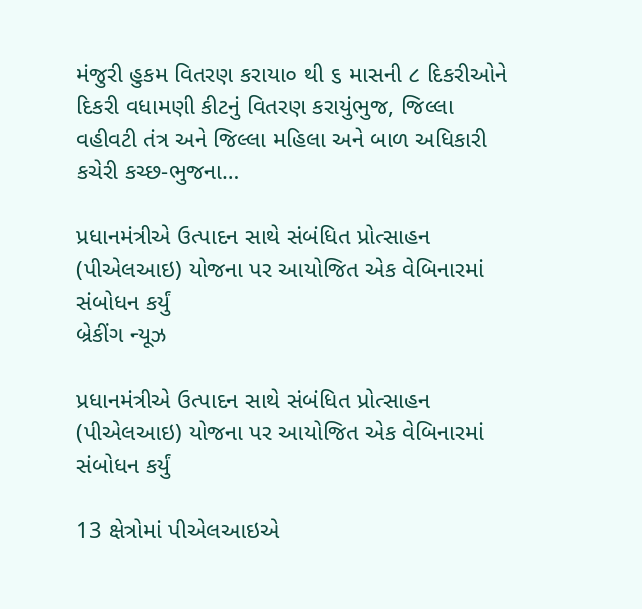મંજુરી હુકમ વિતરણ કરાયા૦ થી ૬ માસની ૮ દિકરીઓને દિકરી વધામણી કીટનું વિતરણ કરાયુંભુજ, જિલ્લા વહીવટી તંત્ર અને જિલ્લા મહિલા અને બાળ અધિકારી કચેરી કચ્છ-ભુજના…

પ્રધાનમંત્રીએ ઉત્પાદન સાથે સંબંધિત પ્રોત્સાહન (પીએલઆઇ) યોજના પર આયોજિત એક વેબિનારમાં સંબોધન કર્યું
બ્રેકીંગ ન્યૂઝ

પ્રધાનમંત્રીએ ઉત્પાદન સાથે સંબંધિત પ્રોત્સાહન (પીએલઆઇ) યોજના પર આયોજિત એક વેબિનારમાં સંબોધન કર્યું

13 ક્ષેત્રોમાં પીએલઆઇએ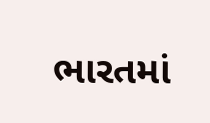ભારતમાં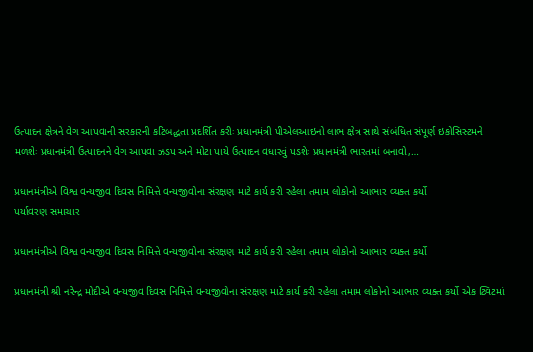ઉત્પાદન ક્ષેત્રને વેગ આપવાની સરકારની કટિબદ્ધતા પ્રદર્શિત કરીઃ પ્રધાનમંત્રી પીએલઆઇનો લાભ ક્ષેત્ર સાથે સંબંધિત સંપૂર્ણ ઇકોસિસ્ટમને મળશેઃ પ્રધાનમંત્રી ઉત્પાદનને વેગ આપવા ઝડપ અને મોટા પાયે ઉત્પાદન વધારવું પડશેઃ પ્રધાનમંત્રી ભારતમાં બનાવો,…

પ્રધાનમંત્રીએ વિશ્વ વન્યજીવ દિવસ નિમિત્તે વન્યજીવોના સંરક્ષણ માટે કાર્ય કરી રહેલા તમામ લોકોનો આભાર વ્યક્ત કર્યો
પર્યાવરણ સમાચાર

પ્રધાનમંત્રીએ વિશ્વ વન્યજીવ દિવસ નિમિત્તે વન્યજીવોના સંરક્ષણ માટે કાર્ય કરી રહેલા તમામ લોકોનો આભાર વ્યક્ત કર્યો

પ્રધાનમંત્રી શ્રી નરેન્દ્ર મોદીએ વન્યજીવ દિવસ નિમિત્તે વન્યજીવોના સંરક્ષણ માટે કાર્ય કરી રહેલા તમામ લોકોનો આભાર વ્યક્ત કર્યો એક ટ્વિટમાં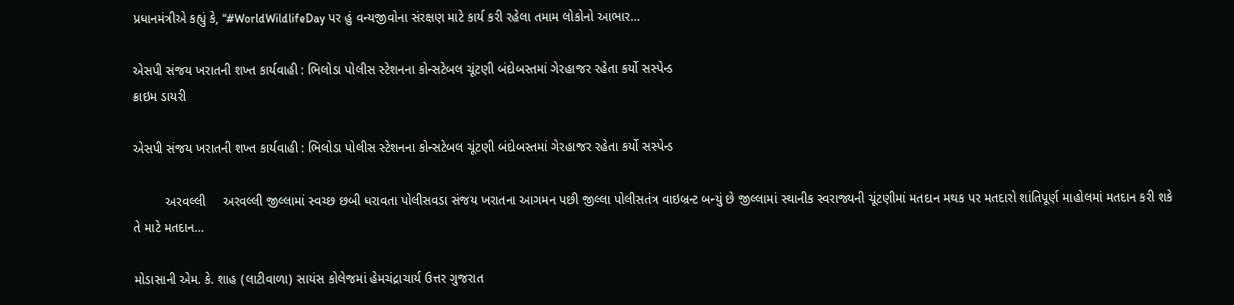પ્રધાનમંત્રીએ કહ્યું કે, “#WorldWildlifeDay પર હું વન્યજીવોના સંરક્ષણ માટે કાર્ય કરી રહેલા તમામ લોકોનો આભાર…

એસપી સંજય ખરાતની શખ્ત કાર્યવાહી : ભિલોડા પોલીસ સ્ટેશનના કોન્સટેબલ ચૂંટણી બંદોબસ્તમાં ગેરહાજર રહેતા કર્યો સસ્પેન્ડ
ક્રાઇમ ડાયરી

એસપી સંજય ખરાતની શખ્ત કાર્યવાહી : ભિલોડા પોલીસ સ્ટેશનના કોન્સટેબલ ચૂંટણી બંદોબસ્તમાં ગેરહાજર રહેતા કર્યો સસ્પેન્ડ

         અરવલ્લી     અરવલ્લી જીલ્લામાં સ્વચ્છ છબી ધરાવતા પોલીસવડા સંજય ખરાતના આગમન પછી જીલ્લા પોલીસતંત્ર વાઇબ્રન્ટ બન્યું છે જીલ્લામાં સ્થાનીક સ્વરાજ્યની ચૂંટણીમાં મતદાન મથક પર મતદારો શાંતિપૂર્ણ માહોલમાં મતદાન કરી શકે તે માટે મતદાન…

મોડાસાની એમ. કે. શાહ (લાટીવાળા) સાયંસ કોલેજમાં હેમચંદ્રાચાર્ય ઉત્તર ગુજરાત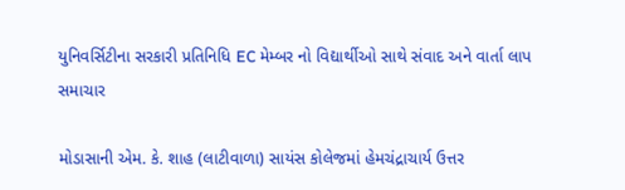યુનિવર્સિટીના સરકારી પ્રતિનિધિ EC મેમ્બર નો વિદ્યાર્થીઓ સાથે સંવાદ અને વાર્તા લાપ
સમાચાર

મોડાસાની એમ. કે. શાહ (લાટીવાળા) સાયંસ કોલેજમાં હેમચંદ્રાચાર્ય ઉત્તર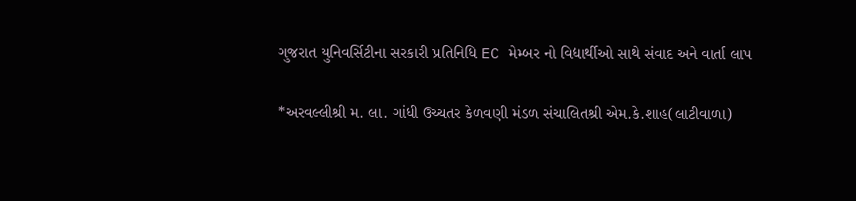ગુજરાત યુનિવર્સિટીના સરકારી પ્રતિનિધિ EC મેમ્બર નો વિદ્યાર્થીઓ સાથે સંવાદ અને વાર્તા લાપ

*અરવલ્લીશ્રી મ. લા. ગાંધી ઉચ્ચતર કેળવણી મંડળ સંચાલિતશ્રી એમ.કે.શાહ(લાટીવાળા)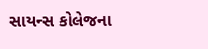સાયન્સ કોલેજના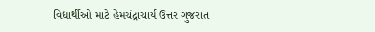વિદ્યાર્થીઓ માટે હેમચંદ્રાચાર્ય ઉત્તર ગુજરાત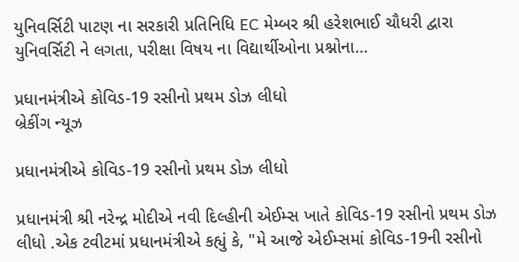યુનિવર્સિટી પાટણ ના સરકારી પ્રતિનિધિ EC મેમ્બર શ્રી હરેશભાઈ ચૌધરી દ્વારા યુનિવર્સિટી ને લગતા, પરીક્ષા વિષય ના વિદ્યાર્થીઓના પ્રશ્નોના…

પ્રધાનમંત્રીએ કોવિડ-19 રસીનો પ્રથમ ડોઝ લીધો
બ્રેકીંગ ન્યૂઝ

પ્રધાનમંત્રીએ કોવિડ-19 રસીનો પ્રથમ ડોઝ લીધો

પ્રધાનમંત્રી શ્રી નરેન્દ્ર મોદીએ નવી દિલ્હીની એઈમ્સ ખાતે કોવિડ-19 રસીનો પ્રથમ ડોઝ લીધો .એક ટવીટમાં પ્રધાનમંત્રીએ કહ્યું કે, "મે આજે એઈમ્સમાં કોવિડ-19ની રસીનો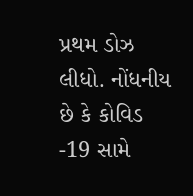પ્રથમ ડોઝ લીધો. નોંધનીય છે કે કોવિડ -19 સામે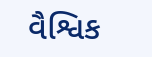વૈશ્વિક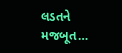લડતને મજબૂત…